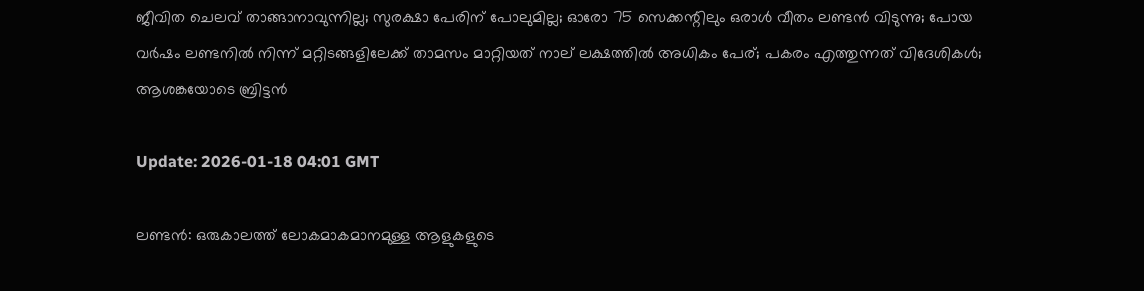ജീവിത ചെലവ് താങ്ങാനാവുന്നില്ല; സുരക്ഷാ പേരിന് പോലുമില്ല; ഓരോ 75 സെക്കന്റിലും ഒരാള്‍ വീതം ലണ്ടന്‍ വിടുന്നു; പോയ വര്‍ഷം ലണ്ടനില്‍ നിന്ന് മറ്റിടങ്ങളിലേക്ക് താമസം മാറ്റിയത് നാല് ലക്ഷത്തില്‍ അധികം പേര്; പകരം എത്തുന്നത് വിദേശികള്‍; ആശങ്കയോടെ ബ്രിട്ടന്‍

Update: 2026-01-18 04:01 GMT

ലണ്ടന്‍: ഒരുകാലത്ത് ലോകമാകമാനമുള്ള ആളുകളുടെ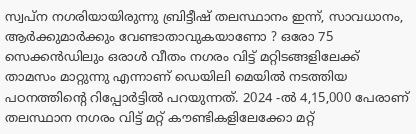സ്വപ്ന നഗരിയായിരുന്നു ബ്രിട്ടീഷ് തലസ്ഥാനം ഇന്ന്, സാവധാനം, ആര്‍ക്കുമാര്‍ക്കും വേണ്ടാതാവുകയാണോ ? ഒരോ 75 സെക്കന്‍ഡിലും ഒരാള്‍ വീതം നഗരം വിട്ട് മറ്റിടങ്ങളിലേക്ക് താമസം മാറ്റുന്നു എന്നാണ് ഡെയിലി മെയില്‍ നടത്തിയ പഠനത്തിന്റെ റിപ്പോര്‍ട്ടില്‍ പറയുന്നത്. 2024 -ല്‍ 4,15,000 പേരാണ് തലസ്ഥാന നഗരം വിട്ട് മറ്റ് കൗണ്ടികളിലേക്കോ മറ്റ്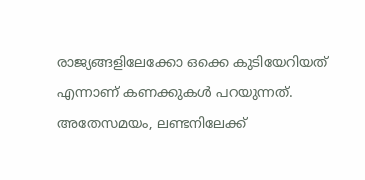രാജ്യങ്ങളിലേക്കോ ഒക്കെ കുടിയേറിയത് എന്നാണ് കണക്കുകള്‍ പറയുന്നത്. അതേസമയം, ലണ്ടനിലേക്ക്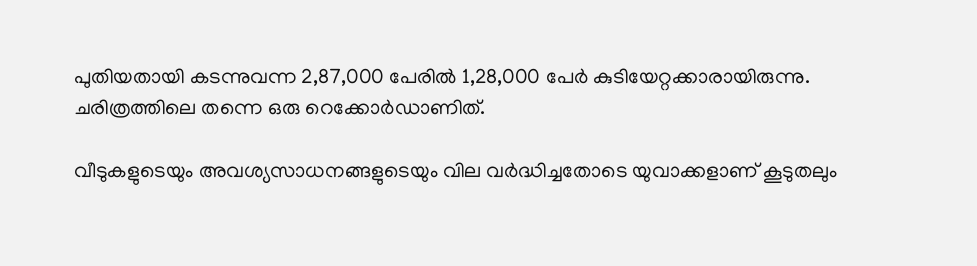പുതിയതായി കടന്നുവന്ന 2,87,000 പേരില്‍ 1,28,000 പേര്‍ കുടിയേറ്റക്കാരായിരുന്നു. ചരിത്രത്തിലെ തന്നെ ഒരു റെക്കോര്‍ഡാണിത്.

വീടുകളുടെയും അവശ്യസാധനങ്ങളുടെയും വില വര്‍ദ്ധിച്ചതോടെ യുവാക്കളാണ് കൂടുതലും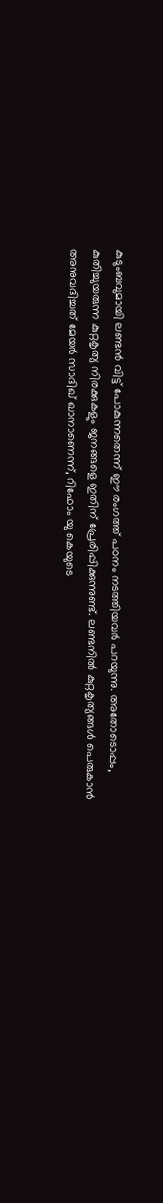കുടുംബവുമായി ലണ്ടന്‍ വിട്ട് പോകുന്നതെന്ന് ഈ രംഗത്ത് പഠനം നടത്തിയവര്‍ പറയുന്നു. അതോടൊപ്പം, കുതിച്ചുയരുന്ന കുറ്റകൃത്യ നിരക്കുകളും ജനങ്ങളെ ഇതിന് പ്രേരിപ്പിക്കുന്നുണ്ട്. ലണ്ടനില്‍ കുറ്റകൃത്യങ്ങള്‍ പെരുകാന്‍ അനുവദിച്ചത് മേയര്‍ സാദിഖ് ഖാനാണെന്ന്, റിഫോം യു കെയുടെ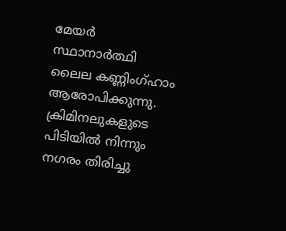മേയര്‍ സ്ഥാനാര്‍ത്ഥി ലൈല കണ്ണിംഗ്ഹാം ആരോപിക്കുന്നു. ക്രിമിനലുകളുടെ പിടിയില്‍ നിന്നും നഗരം തിരിച്ചു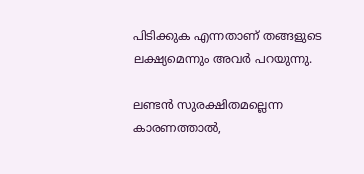പിടിക്കുക എന്നതാണ് തങ്ങളുടെ ലക്ഷ്യമെന്നും അവര്‍ പറയുന്നു.

ലണ്ടന്‍ സുരക്ഷിതമല്ലെന്ന കാരണത്താല്‍,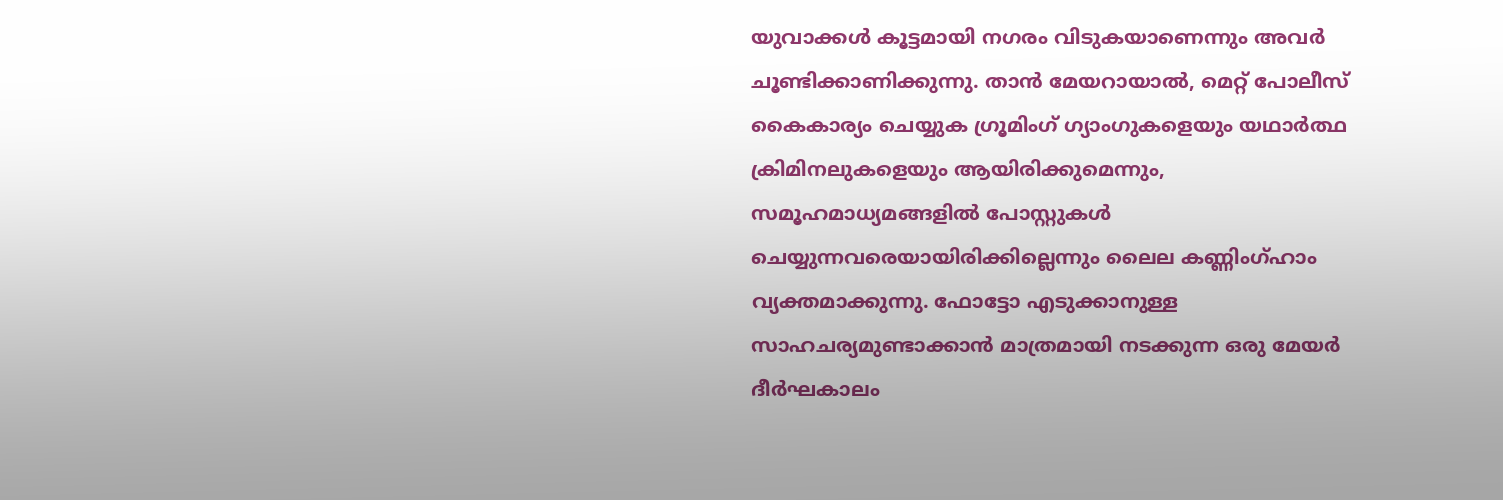യുവാക്കള്‍ കൂട്ടമായി നഗരം വിടുകയാണെന്നും അവര്‍ ചൂണ്ടിക്കാണിക്കുന്നു. താന്‍ മേയറായാല്‍, മെറ്റ് പോലീസ് കൈകാര്യം ചെയ്യുക ഗ്രൂമിംഗ് ഗ്യാംഗുകളെയും യഥാര്‍ത്ഥ ക്രിമിനലുകളെയും ആയിരിക്കുമെന്നും, സമൂഹമാധ്യമങ്ങളില്‍ പോസ്റ്റുകള്‍ ചെയ്യുന്നവരെയായിരിക്കില്ലെന്നും ലൈല കണ്ണിംഗ്ഹാം വ്യക്തമാക്കുന്നു. ഫോട്ടോ എടുക്കാനുള്ള സാഹചര്യമുണ്ടാക്കാന്‍ മാത്രമായി നടക്കുന്ന ഒരു മേയര്‍ ദീര്‍ഘകാലം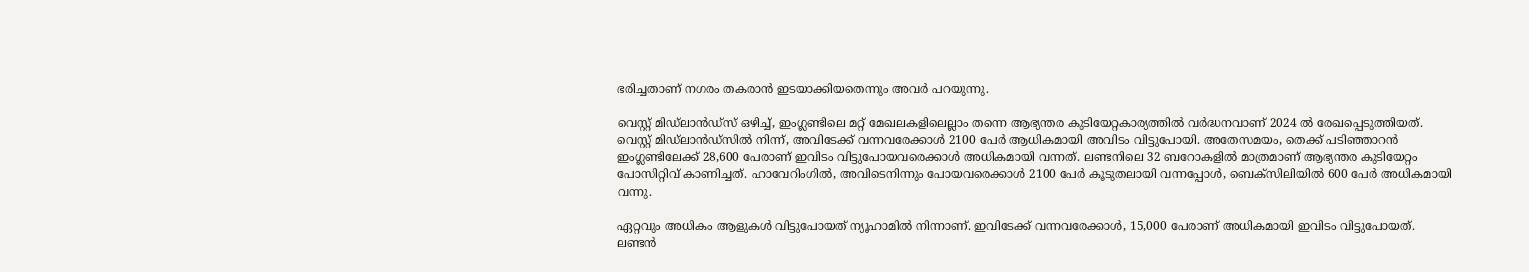ഭരിച്ചതാണ് നഗരം തകരാന്‍ ഇടയാക്കിയതെന്നും അവര്‍ പറയുന്നു.

വെസ്റ്റ് മിഡ്‌ലാന്‍ഡ്‌സ് ഒഴിച്ച്, ഇംഗ്ലണ്ടിലെ മറ്റ് മേഖലകളിലെല്ലാം തന്നെ ആഭ്യന്തര കുടിയേറ്റകാര്യത്തില്‍ വര്‍ദ്ധനവാണ് 2024 ല്‍ രേഖപ്പെടുത്തിയത്. വെസ്റ്റ് മിഡ്‌ലാന്‍ഡ്‌സില്‍ നിന്ന്, അവിടേക്ക് വന്നവരേക്കാള്‍ 2100 പേര്‍ ആധികമായി അവിടം വിട്ടുപോയി. അതേസമയം, തെക്ക് പടിഞ്ഞാറന്‍ ഇംഗ്ലണ്ടിലേക്ക് 28,600 പേരാണ് ഇവിടം വിട്ടുപോയവരെക്കാള്‍ അധികമായി വന്നത്. ലണ്ടനിലെ 32 ബറോകളില്‍ മാത്രമാണ് ആഭ്യന്തര കുടിയേറ്റം പോസിറ്റിവ് കാണിച്ചത്. ഹാവേറിംഗില്‍, അവിടെനിന്നും പോയവരെക്കാള്‍ 2100 പേര്‍ കൂടുതലായി വന്നപ്പോള്‍, ബെക്‌സിലിയില്‍ 600 പേര്‍ അധികമായി വന്നു.

ഏറ്റവും അധികം ആളുകള്‍ വിട്ടുപോയത് ന്യൂഹാമില്‍ നിന്നാണ്. ഇവിടേക്ക് വന്നവരേക്കാള്‍, 15,000 പേരാണ് അധികമായി ഇവിടം വിട്ടുപോയത്. ലണ്ടന്‍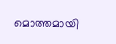മൊത്തമായി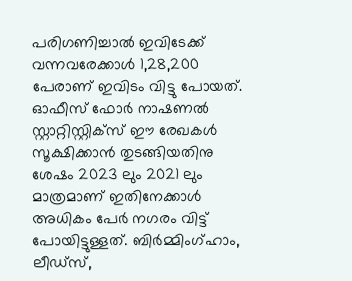പരിഗണിച്ചാല്‍ ഇവിടേക്ക് വന്നവരേക്കാള്‍ 1,28,200 പേരാണ് ഇവിടം വിട്ടു പോയത്. ഓഫീസ് ഫോര്‍ നാഷണല്‍ സ്റ്റാറ്റിസ്റ്റിക്‌സ് ഈ രേഖകള്‍ സൂക്ഷിക്കാന്‍ തുടങ്ങിയതിനു ശേഷം 2023 ലും 2021 ലും മാത്രമാണ് ഇതിനേക്കാള്‍ അധികം പേര്‍ നഗരം വിട്ട് പോയിട്ടുള്ളത്. ബിര്‍മ്മിംഗ്ഹാം, ലീഡ്‌സ്,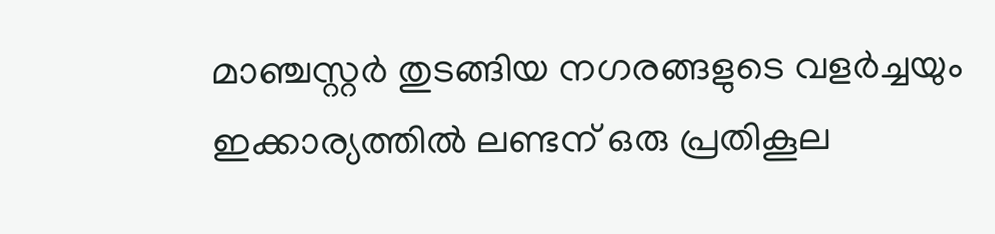മാഞ്ചസ്റ്റര്‍ തുടങ്ങിയ നഗരങ്ങളുടെ വളര്‍ച്ചയും ഇക്കാര്യത്തില്‍ ലണ്ടന് ഒരു പ്രതികൂല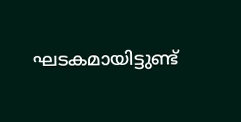ഘടകമായിട്ടുണ്ട്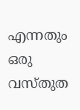എന്നതും ഒരു വസ്തുത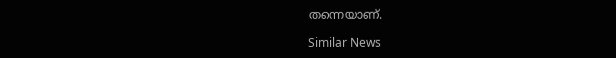തന്നെയാണ്.

Similar News